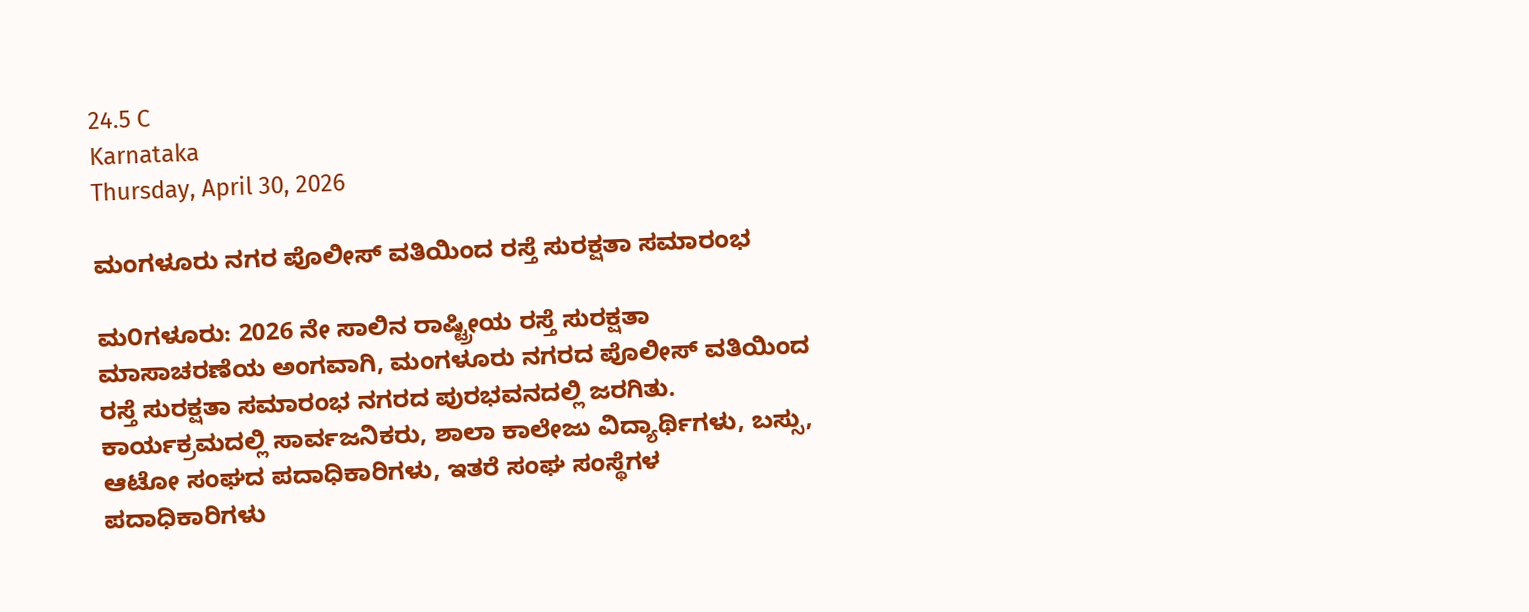24.5 C
Karnataka
Thursday, April 30, 2026

ಮಂಗಳೂರು ನಗರ ಪೊಲೀಸ್ ವತಿಯಿಂದ ರಸ್ತೆ ಸುರಕ್ಷತಾ ಸಮಾರಂಭ

ಮ೦ಗಳೂರು: 2026 ನೇ ಸಾಲಿನ ರಾಷ್ಟ್ರೀಯ ರಸ್ತೆ ಸುರಕ್ಷತಾ ಮಾಸಾಚರಣೆಯ ಅಂಗವಾಗಿ, ಮಂಗಳೂರು ನಗರದ ಪೊಲೀಸ್ ವತಿಯಿಂದ ರಸ್ತೆ ಸುರಕ್ಷತಾ ಸಮಾರಂಭ ನಗರದ ಪುರಭವನದಲ್ಲಿ ಜರಗಿತು.
ಕಾರ್ಯಕ್ರಮದಲ್ಲಿ ಸಾರ್ವಜನಿಕರು, ಶಾಲಾ ಕಾಲೇಜು ವಿದ್ಯಾರ್ಥಿಗಳು, ಬಸ್ಸು, ಆಟೋ ಸಂಘದ ಪದಾಧಿಕಾರಿಗಳು, ಇತರೆ ಸಂಘ ಸಂಸ್ಥೆಗಳ ಪದಾಧಿಕಾರಿಗಳು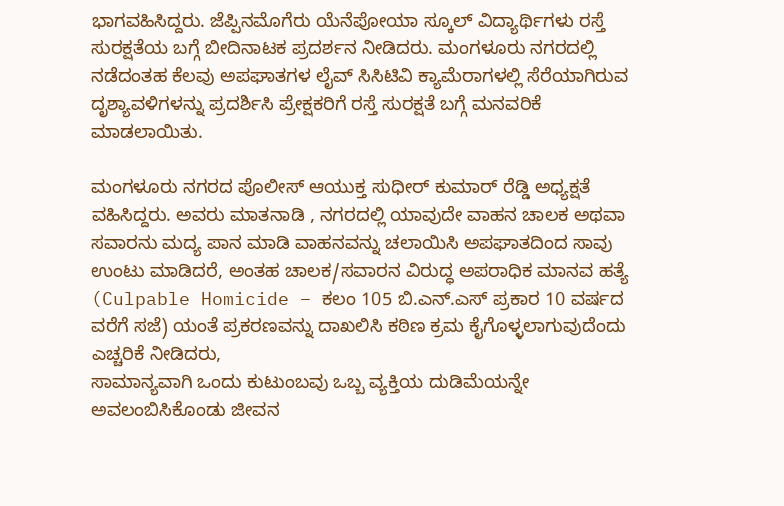ಭಾಗವಹಿಸಿದ್ದರು. ಜೆಪ್ಪಿನಮೊಗೆರು ಯೆನೆಪೋಯಾ ಸ್ಕೂಲ್ ವಿದ್ಯಾರ್ಥಿಗಳು ರಸ್ತೆ ಸುರಕ್ಷತೆಯ ಬಗ್ಗೆ ಬೀದಿನಾಟಕ ಪ್ರದರ್ಶನ ನೀಡಿದರು. ಮಂಗಳೂರು ನಗರದಲ್ಲಿ ನಡೆದಂತಹ ಕೆಲವು ಅಪಘಾತಗಳ ಲೈವ್ ಸಿಸಿಟಿವಿ ಕ್ಯಾಮೆರಾಗಳಲ್ಲಿ ಸೆರೆಯಾಗಿರುವ ದೃಶ್ಯಾವಳಿಗಳನ್ನು ಪ್ರದರ್ಶಿಸಿ ಪ್ರೇಕ್ಷಕರಿಗೆ ರಸ್ತೆ ಸುರಕ್ಷತೆ ಬಗ್ಗೆ ಮನವರಿಕೆ ಮಾಡಲಾಯಿತು.

ಮಂಗಳೂರು ನಗರದ ಪೊಲೀಸ್ ಆಯುಕ್ತ ಸುಧೀರ್ ಕುಮಾರ್ ರೆಡ್ಡಿ ಅಧ್ಯಕ್ಷತೆ ವಹಿಸಿದ್ದರು. ಅವರು ಮಾತನಾಡಿ , ನಗರದಲ್ಲಿ ಯಾವುದೇ ವಾಹನ ಚಾಲಕ ಅಥವಾ ಸವಾರನು ಮದ್ಯ ಪಾನ ಮಾಡಿ ವಾಹನವನ್ನು ಚಲಾಯಿಸಿ ಅಪಘಾತದಿಂದ ಸಾವು ಉಂಟು ಮಾಡಿದರೆ, ಅಂತಹ ಚಾಲಕ/ಸವಾರನ ವಿರುದ್ಧ ಅಪರಾಧಿಕ ಮಾನವ ಹತ್ಯೆ (Culpable Homicide – ಕಲಂ 105 ಬಿ.ಎನ್.ಎಸ್ ಪ್ರಕಾರ 10 ವರ್ಷದ ವರೆಗೆ ಸಜೆ) ಯಂತೆ ಪ್ರಕರಣವನ್ನು ದಾಖಲಿಸಿ ಕಠಿಣ ಕ್ರಮ ಕೈಗೊಳ್ಳಲಾಗುವುದೆಂದು ಎಚ್ಚರಿಕೆ ನೀಡಿದರು,
ಸಾಮಾನ್ಯವಾಗಿ ಒಂದು ಕುಟುಂಬವು ಒಬ್ಬ ವ್ಯಕ್ತಿಯ ದುಡಿಮೆಯನ್ನೇ ಅವಲಂಬಿಸಿಕೊಂಡು ಜೀವನ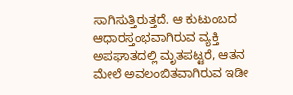ಸಾಗಿಸುತ್ತಿರುತ್ತದೆ. ಆ ಕುಟುಂಬದ ಆಧಾರಸ್ತಂಭವಾಗಿರುವ ವ್ಯಕ್ತಿ ಅಪಘಾತದಲ್ಲಿ ಮೃತಪಟ್ಟರೆ, ಆತನ ಮೇಲೆ ಅವಲಂಬಿತವಾಗಿರುವ ಇಡೀ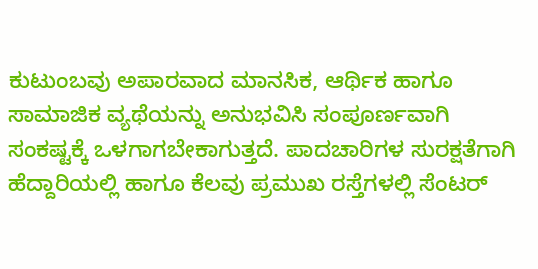ಕುಟುಂಬವು ಅಪಾರವಾದ ಮಾನಸಿಕ, ಆರ್ಥಿಕ ಹಾಗೂ ಸಾಮಾಜಿಕ ವ್ಯಥೆಯನ್ನು ಅನುಭವಿಸಿ ಸಂಪೂರ್ಣವಾಗಿ ಸಂಕಷ್ಟಕ್ಕೆ ಒಳಗಾಗಬೇಕಾಗುತ್ತದೆ. ಪಾದಚಾರಿಗಳ ಸುರಕ್ಷತೆಗಾಗಿ ಹೆದ್ದಾರಿಯಲ್ಲಿ ಹಾಗೂ ಕೆಲವು ಪ್ರಮುಖ ರಸ್ತೆಗಳಲ್ಲಿ ಸೆಂಟರ್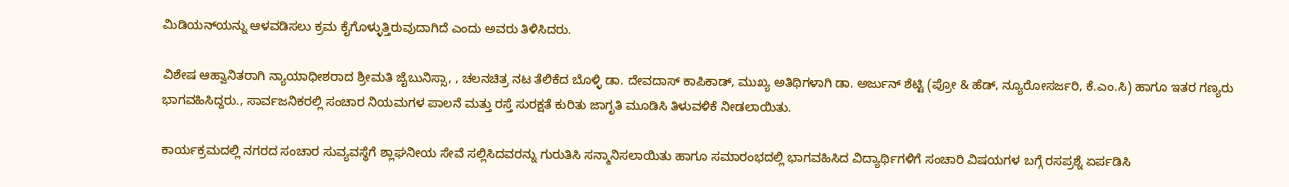ಮಿಡಿಯನ್‌ಯನ್ನು ಆಳವಡಿಸಲು ಕ್ರಮ ಕೈಗೊಳ್ಳುತ್ತಿರುವುದಾಗಿದೆ ಎಂದು ಅವರು ತಿಳಿಸಿದರು.

ವಿಶೇಷ ಆಹ್ವಾನಿತರಾಗಿ ನ್ಯಾಯಾಧೀಶರಾದ ಶ್ರೀಮತಿ ಜೈಬುನಿಸ್ಸಾ, , ಚಲನಚಿತ್ರ ನಟ ತೆಲಿಕೆದ ಬೊಳ್ಳಿ ಡಾ. ದೇವದಾಸ್ ಕಾಪಿಕಾಡ್, ಮುಖ್ಯ ಅತಿಥಿಗಳಾಗಿ ಡಾ. ಅರ್ಜುನ್ ಶೆಟ್ಟಿ (ಪ್ರೋ & ಹೆಡ್, ನ್ಯೂರೋಸರ್ಜರಿ, ಕೆ.ಎಂ.ಸಿ) ಹಾಗೂ ಇತರ ಗಣ್ಯರು ಭಾಗವಹಿಸಿದ್ದರು., ಸಾರ್ವಜನಿಕರಲ್ಲಿ ಸಂಚಾರ ನಿಯಮಗಳ ಪಾಲನೆ ಮತ್ತು ರಸ್ತೆ ಸುರಕ್ಷತೆ ಕುರಿತು ಜಾಗೃತಿ ಮೂಡಿಸಿ ತಿಳುವಳಿಕೆ ನೀಡಲಾಯಿತು.

ಕಾರ್ಯಕ್ರಮದಲ್ಲಿ ನಗರದ ಸಂಚಾರ ಸುವ್ಯವಸ್ಥೆಗೆ ಶ್ಲಾಘನೀಯ ಸೇವೆ ಸಲ್ಲಿಸಿದವರನ್ನು ಗುರುತಿಸಿ ಸನ್ಮಾನಿಸಲಾಯಿತು ಹಾಗೂ ಸಮಾರಂಭದಲ್ಲಿ ಭಾಗವಹಿಸಿದ ವಿದ್ಯಾರ್ಥಿಗಳಿಗೆ ಸಂಚಾರಿ ವಿಷಯಗಳ ಬಗ್ಗೆ ರಸಪ್ರಶ್ನೆ ಏರ್ಪಡಿಸಿ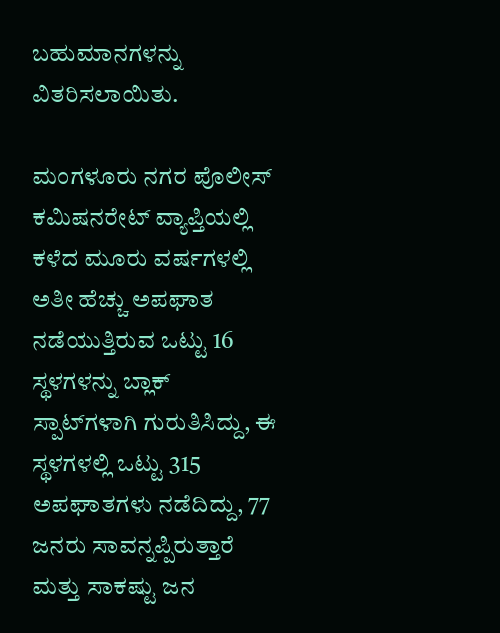ಬಹುಮಾನಗಳನ್ನು ವಿತರಿಸಲಾಯಿತು.

ಮಂಗಳೂರು ನಗರ ಪೊಲೀಸ್ ಕಮಿಷನರೇಟ್ ವ್ಯಾಪ್ತಿಯಲ್ಲಿ ಕಳೆದ ಮೂರು ವರ್ಷಗಳಲ್ಲಿ ಅತೀ ಹೆಚ್ಚು ಅಪಘಾತ ನಡೆಯುತ್ತಿರುವ ಒಟ್ಟು 16 ಸ್ಥಳಗಳನ್ನು ಬ್ಲಾಕ್ ಸ್ಪಾಟ್‌ಗಳಾಗಿ ಗುರುತಿಸಿದ್ದು, ಈ ಸ್ಥಳಗಳಲ್ಲಿ ಒಟ್ಟು 315 ಅಪಘಾತಗಳು ನಡೆದಿದ್ದು, 77 ಜನರು ಸಾವನ್ನಪ್ಪಿರುತ್ತಾರೆ ಮತ್ತು ಸಾಕಷ್ಟು ಜನ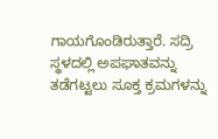ಗಾಯಗೊಂಡಿರುತ್ತಾರೆ. ಸದ್ರಿ ಸ್ಥಳದಲ್ಲಿ ಅಪಘಾತವನ್ನು ತಡೆಗಟ್ಟಲು ಸೂಕ್ತ ಕ್ರಮಗಳನ್ನು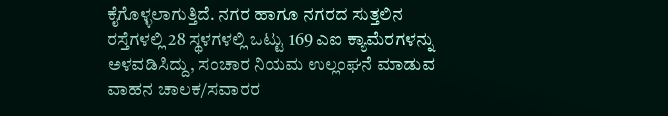ಕೈಗೊಳ್ಳಲಾಗುತ್ತಿದೆ. ನಗರ ಹಾಗೂ ನಗರದ ಸುತ್ತಲಿನ ರಸ್ತೆಗಳಲ್ಲಿ 28 ಸ್ಥಳಗಳಲ್ಲಿ ಒಟ್ಟು 169 ಎಐ ಕ್ಯಾಮೆರಗಳನ್ನು ಅಳವಡಿಸಿದ್ದು, ಸಂಚಾರ ನಿಯಮ ಉಲ್ಲಂಘನೆ ಮಾಡುವ ವಾಹನ ಚಾಲಕ/ಸವಾರರ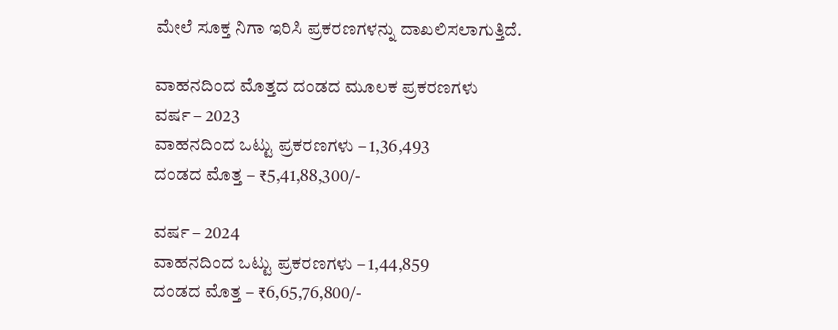ಮೇಲೆ ಸೂಕ್ತ ನಿಗಾ ಇರಿಸಿ ಪ್ರಕರಣಗಳನ್ನು ದಾಖಲಿಸಲಾಗುತ್ತಿದೆ.

ವಾಹನದಿಂದ ಮೊತ್ತದ ದಂಡದ ಮೂಲಕ ಪ್ರಕರಣಗಳು
ವರ್ಷ – 2023
ವಾಹನದಿಂದ ಒಟ್ಟು ಪ್ರಕರಣಗಳು – 1,36,493
ದಂಡದ ಮೊತ್ತ – ₹5,41,88,300/-

ವರ್ಷ – 2024
ವಾಹನದಿಂದ ಒಟ್ಟು ಪ್ರಕರಣಗಳು – 1,44,859
ದಂಡದ ಮೊತ್ತ – ₹6,65,76,800/-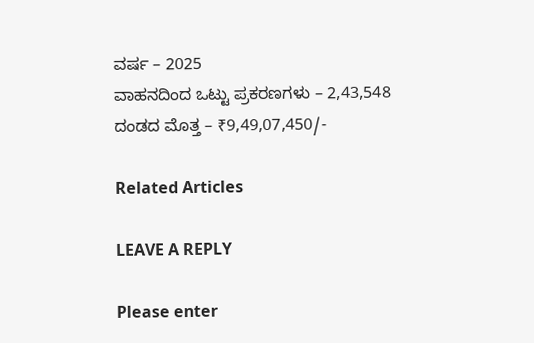ವರ್ಷ – 2025
ವಾಹನದಿಂದ ಒಟ್ಟು ಪ್ರಕರಣಗಳು – 2,43,548
ದಂಡದ ಮೊತ್ತ – ₹9,49,07,450/-

Related Articles

LEAVE A REPLY

Please enter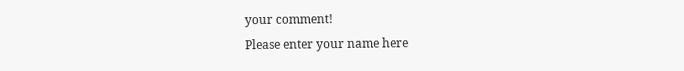your comment!
Please enter your name here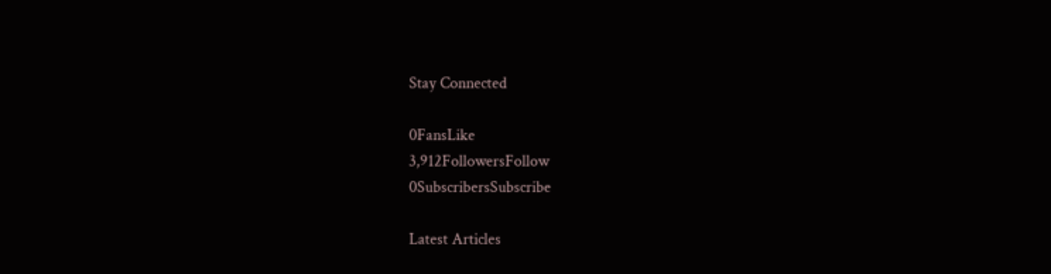Stay Connected

0FansLike
3,912FollowersFollow
0SubscribersSubscribe

Latest Articles